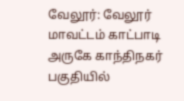வேலூர்: வேலூர் மாவட்டம் காட்பாடி அருகே காந்திநகர் பகுதியில்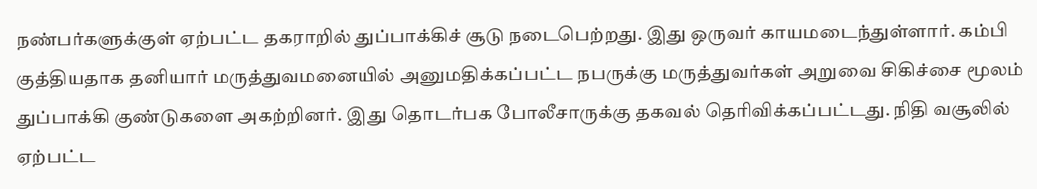நண்பர்களுக்குள் ஏற்பட்ட தகராறில் துப்பாக்கிச் சூடு நடைபெற்றது. இது ஒருவர் காயமடைந்துள்ளார். கம்பி குத்தியதாக தனியார் மருத்துவமனையில் அனுமதிக்கப்பட்ட நபருக்கு மருத்துவர்கள் அறுவை சிகிச்சை மூலம் துப்பாக்கி குண்டுகளை அகற்றினர். இது தொடர்பக போலீசாருக்கு தகவல் தெரிவிக்கப்பட்டது. நிதி வசூலில் ஏற்பட்ட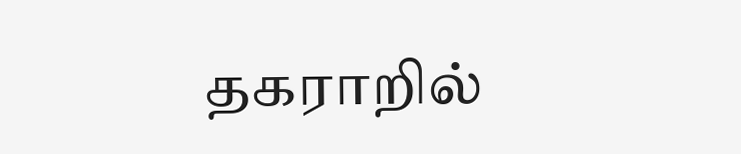தகராறில்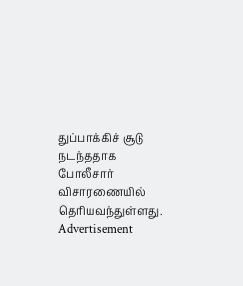துப்பாக்கிச் சூடு நடந்ததாக போலீசார் விசாரணையில் தெரியவந்துள்ளது.
Advertisement